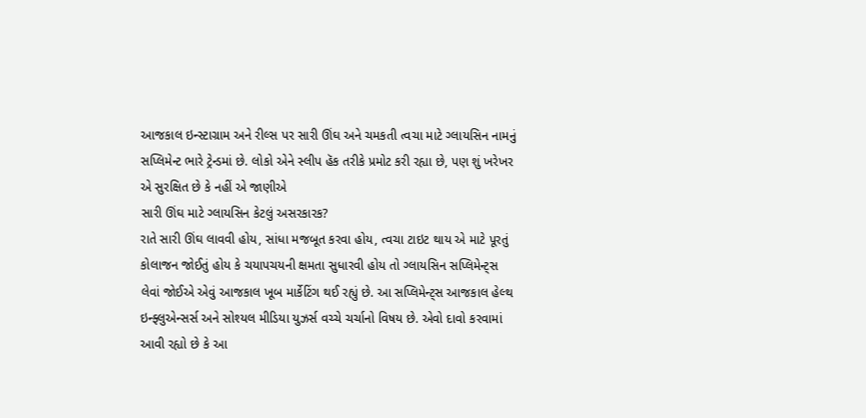આજકાલ ઇન્સ્ટાગ્રામ અને રીલ્સ પર સારી ઊંઘ અને ચમકતી ત્વચા માટે ગ્લાયસિન નામનું સપ્લિમેન્ટ ભારે ટ્રેન્ડમાં છે. લોકો એને સ્લીપ હૅક તરીકે પ્રમોટ કરી રહ્યા છે, પણ શું ખરેખર એ સુરક્ષિત છે કે નહીં એ જાણીએ
સારી ઊંઘ માટે ગ્લાયસિન કેટલું અસરકારક?
રાતે સારી ઊંઘ લાવવી હોય, સાંધા મજબૂત કરવા હોય, ત્વચા ટાઇટ થાય એ માટે પૂરતું કોલાજન જોઈતું હોય કે ચયાપચયની ક્ષમતા સુધારવી હોય તો ગ્લાયસિન સપ્લિમેન્ટ્સ લેવાં જોઈએ એવું આજકાલ ખૂબ માર્કેટિંગ થઈ રહ્યું છે. આ સપ્લિમેન્ટ્સ આજકાલ હેલ્થ ઇન્ફ્લુએન્સર્સ અને સોશ્યલ મીડિયા યુઝર્સ વચ્ચે ચર્ચાનો વિષય છે. એવો દાવો કરવામાં આવી રહ્યો છે કે આ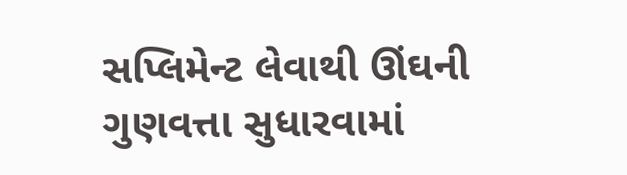સપ્લિમેન્ટ લેવાથી ઊંઘની ગુણવત્તા સુધારવામાં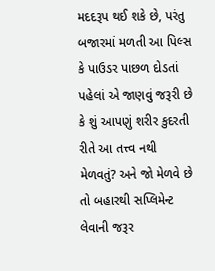મદદરૂપ થઈ શકે છે, પરંતુ બજારમાં મળતી આ પિલ્સ કે પાઉડર પાછળ દોડતાં પહેલાં એ જાણવું જરૂરી છે કે શું આપણું શરીર કુદરતી રીતે આ તત્ત્વ નથી મેળવતું? અને જો મેળવે છે તો બહારથી સપ્લિમેન્ટ લેવાની જરૂર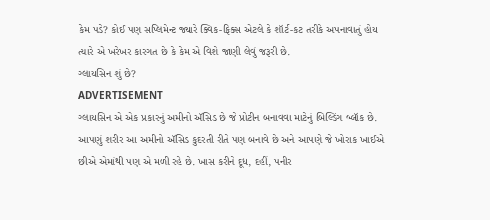કેમ પડે? કોઈ પણ સપ્લિમેન્ટ જ્યારે ક્વિક-ફિક્સ એટલે કે શૉર્ટ-કટ તરીકે અપનાવાતું હોય ત્યારે એ ખરેખર કારગત છે કે કેમ એ વિશે જાણી લેવું જરૂરી છે.
ગ્લાયસિન શું છે?
ADVERTISEMENT
ગ્લાયસિન એ એક પ્રકારનું અમીનો ઍસિડ છે જે પ્રોટીન બનાવવા માટેનું બિલ્ડિંગ બ્લૉક છે. આપણું શરીર આ અમીનો ઍસિડ કુદરતી રીતે પણ બનાવે છે અને આપણે જે ખોરાક ખાઈએ છીએ એમાંથી પણ એ મળી રહે છે. ખાસ કરીને દૂધ, દહીં, પનીર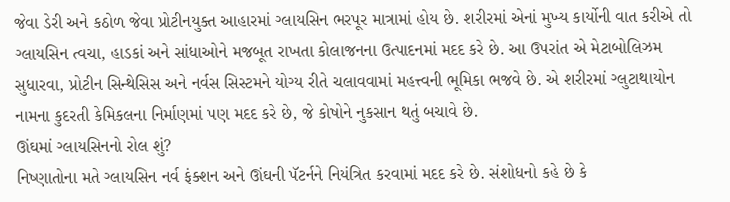જેવા ડેરી અને કઠોળ જેવા પ્રોટીનયુક્ત આહારમાં ગ્લાયસિન ભરપૂર માત્રામાં હોય છે. શરીરમાં એનાં મુખ્ય કાર્યોની વાત કરીએ તો ગ્લાયસિન ત્વચા, હાડકાં અને સાંધાઓને મજબૂત રાખતા કોલાજનના ઉત્પાદનમાં મદદ કરે છે. આ ઉપરાંત એ મેટાબોલિઝમ સુધારવા, પ્રોટીન સિન્થેસિસ અને નર્વસ સિસ્ટમને યોગ્ય રીતે ચલાવવામાં મહત્ત્વની ભૂમિકા ભજવે છે. એ શરીરમાં ગ્લુટાથાયોન નામના કુદરતી કેમિકલના નિર્માણમાં પણ મદદ કરે છે, જે કોષોને નુકસાન થતું બચાવે છે.
ઊંઘમાં ગ્લાયસિનનો રોલ શું?
નિષ્ણાતોના મતે ગ્લાયસિન નર્વ ફંક્શન અને ઊંઘની પૅટર્નને નિયંત્રિત કરવામાં મદદ કરે છે. સંશોધનો કહે છે કે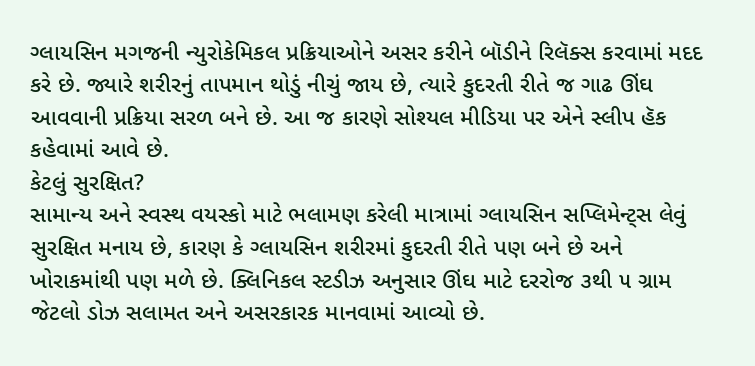ગ્લાયસિન મગજની ન્યુરોકેમિકલ પ્રક્રિયાઓને અસર કરીને બૉડીને રિલૅક્સ કરવામાં મદદ કરે છે. જ્યારે શરીરનું તાપમાન થોડું નીચું જાય છે, ત્યારે કુદરતી રીતે જ ગાઢ ઊંઘ આવવાની પ્રક્રિયા સરળ બને છે. આ જ કારણે સોશ્યલ મીડિયા પર એને સ્લીપ હૅક કહેવામાં આવે છે.
કેટલું સુરક્ષિત?
સામાન્ય અને સ્વસ્થ વયસ્કો માટે ભલામણ કરેલી માત્રામાં ગ્લાયસિન સપ્લિમેન્ટ્સ લેવું સુરક્ષિત મનાય છે, કારણ કે ગ્લાયસિન શરીરમાં કુદરતી રીતે પણ બને છે અને ખોરાકમાંથી પણ મળે છે. ક્લિનિકલ સ્ટડીઝ અનુસાર ઊંઘ માટે દરરોજ ૩થી ૫ ગ્રામ જેટલો ડોઝ સલામત અને અસરકારક માનવામાં આવ્યો છે.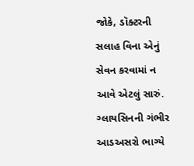જોકે, ડૉક્ટરની સલાહ વિના એનું સેવન કરવામાં ન આવે એટલું સારું. ગ્લાયસિનની ગંભીર આડઅસરો ભાગ્યે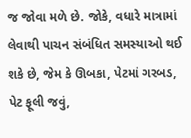જ જોવા મળે છે. જોકે, વધારે માત્રામાં લેવાથી પાચન સંબંધિત સમસ્યાઓ થઈ શકે છે, જેમ કે ઊબકા, પેટમાં ગરબડ, પેટ ફૂલી જવું,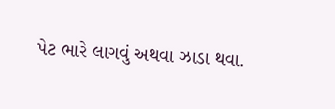પેટ ભારે લાગવું અથવા ઝાડા થવા.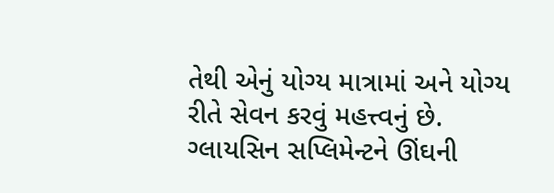તેથી એનું યોગ્ય માત્રામાં અને યોગ્ય રીતે સેવન કરવું મહત્ત્વનું છે. ગ્લાયસિન સપ્લિમેન્ટને ઊંઘની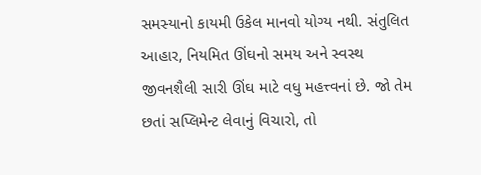સમસ્યાનો કાયમી ઉકેલ માનવો યોગ્ય નથી. સંતુલિત આહાર, નિયમિત ઊંઘનો સમય અને સ્વસ્થ જીવનશૈલી સારી ઊંઘ માટે વધુ મહત્ત્વનાં છે. જો તેમ છતાં સપ્લિમેન્ટ લેવાનું વિચારો, તો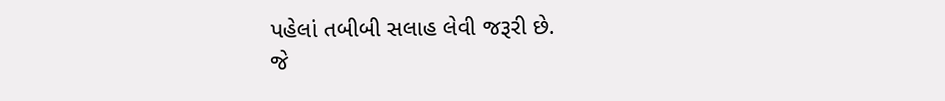પહેલાં તબીબી સલાહ લેવી જરૂરી છે.
જે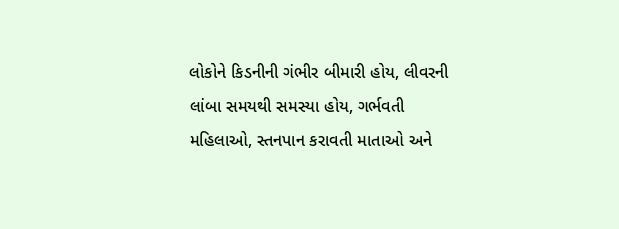લોકોને કિડનીની ગંભીર બીમારી હોય, લીવરની લાંબા સમયથી સમસ્યા હોય, ગર્ભવતી મહિલાઓ, સ્તનપાન કરાવતી માતાઓ અને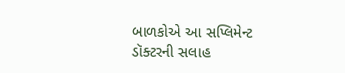બાળકોએ આ સપ્લિમેન્ટ ડૉક્ટરની સલાહ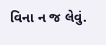વિના ન જ લેવું.